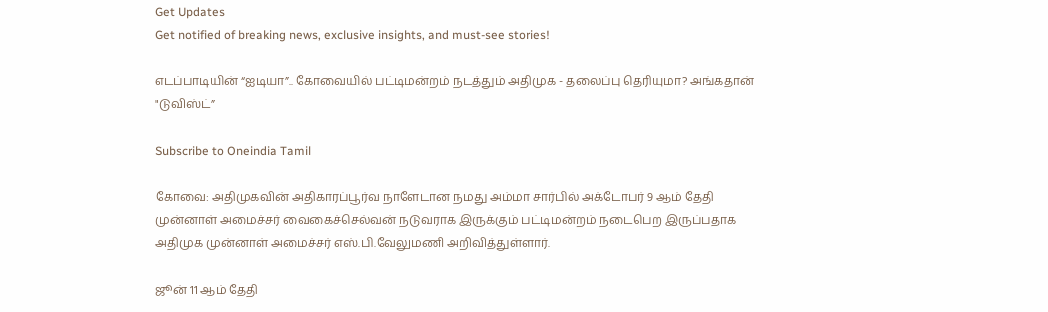Get Updates
Get notified of breaking news, exclusive insights, and must-see stories!

எடப்பாடியின் “ஐடியா”.. கோவையில் பட்டிமன்றம் நடத்தும் அதிமுக - தலைப்பு தெரியுமா? அங்கதான் "டுவிஸ்ட்”

Subscribe to Oneindia Tamil

கோவை: அதிமுகவின் அதிகாரப்பூர்வ நாளேடான நமது அம்மா சார்பில் அக்டோபர் 9 ஆம் தேதி முன்னாள் அமைச்சர் வைகைச்செல்வன் நடுவராக இருக்கும் பட்டிமன்றம் நடைபெற இருப்பதாக அதிமுக முன்னாள் அமைச்சர் எஸ்.பி.வேலுமணி அறிவித்துள்ளார்.

ஜூன் 11 ஆம் தேதி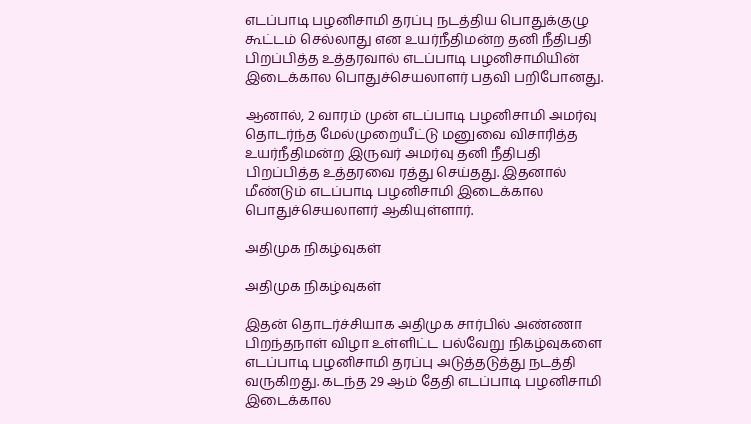எடப்பாடி பழனிசாமி தரப்பு நடத்திய பொதுக்குழு கூட்டம் செல்லாது என உயர்நீதிமன்ற தனி நீதிபதி பிறப்பித்த உத்தரவால் எடப்பாடி பழனிசாமியின் இடைக்கால பொதுச்செயலாளர் பதவி பறிபோனது.

ஆனால், 2 வாரம் முன் எடப்பாடி பழனிசாமி அமர்வு தொடர்ந்த மேல்முறையீட்டு மனுவை விசாரித்த உயர்நீதிமன்ற இருவர் அமர்வு தனி நீதிபதி பிறப்பித்த உத்தரவை ரத்து செய்தது. இதனால் மீண்டும் எடப்பாடி பழனிசாமி இடைக்கால பொதுச்செயலாளர் ஆகியுள்ளார்.

அதிமுக நிகழ்வுகள்

அதிமுக நிகழ்வுகள்

இதன் தொடர்ச்சியாக அதிமுக சார்பில் அண்ணா பிறந்தநாள் விழா உள்ளிட்ட பல்வேறு நிகழ்வுகளை எடப்பாடி பழனிசாமி தரப்பு அடுத்தடுத்து நடத்தி வருகிறது. கடந்த 29 ஆம் தேதி எடப்பாடி பழனிசாமி இடைக்கால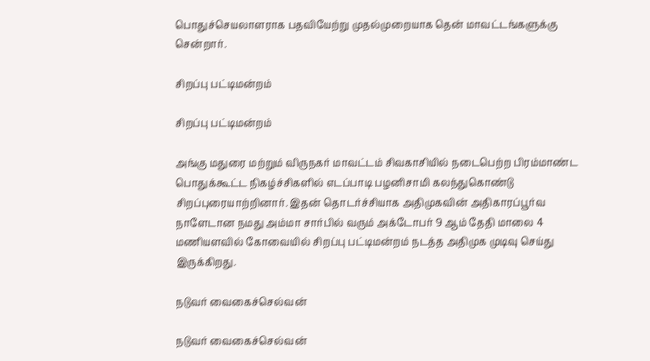பொதுச்செயலாளராக பதவியேற்று முதல்முறையாக தென் மாவட்டங்களுக்கு சென்றார்.

சிறப்பு பட்டிமன்றம்

சிறப்பு பட்டிமன்றம்

அங்கு மதுரை மற்றும் விருநகர் மாவட்டம் சிவகாசியில் நடைபெற்ற பிரம்மாண்ட பொதுக்கூட்ட நிகழ்ச்சிகளில் எடப்பாடி பழனிசாமி கலந்துகொண்டு சிறப்புரையாற்றினார். இதன் தொடர்ச்சியாக அதிமுகவின் அதிகாரப்பூர்வ நாளேடான நமது அம்மா சார்பில் வரும் அக்டோபர் 9 ஆம் தேதி மாலை 4 மணியளவில் கோவையில் சிறப்பு பட்டிமன்றம் நடத்த அதிமுக முடிவு செய்து இருக்கிறது.

நடுவர் வைகைச்செல்வன்

நடுவர் வைகைச்செல்வன்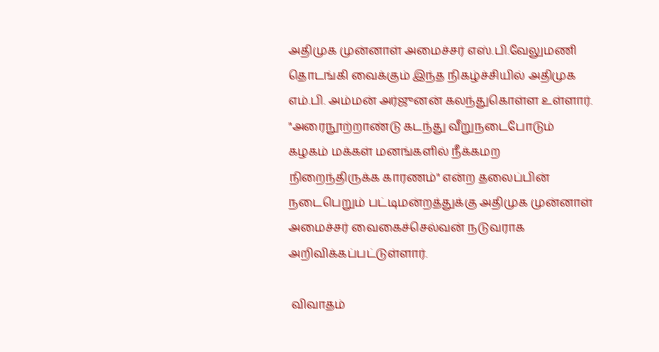அதிமுக முன்னாள் அமைச்சர் எஸ்.பி.வேலுமணி தொடங்கி வைக்கும் இந்த நிகழ்ச்சியில் அதிமுக எம்.பி. அம்மன் அர்ஜுனன் கலந்துகொள்ள உள்ளார். "அரைநூற்றாண்டு கடந்து வீறுநடைபோடும் கழகம் மக்கள் மனங்களில் நீக்கமற நிறைந்திருக்க காரணம்" என்ற தலைப்பின் நடைபெறும் பட்டிமன்றத்துக்கு அதிமுக முன்னாள் அமைச்சர் வைகைச்செல்வன் நடுவராக அறிவிக்கப்பட்டுள்ளார்.

 விவாதம்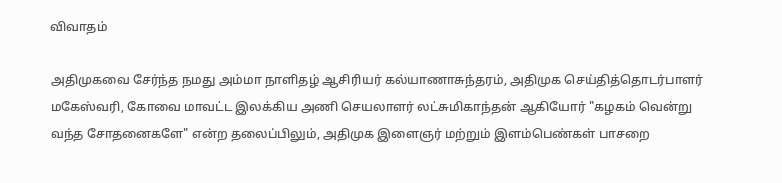விவாதம்

அதிமுகவை சேர்ந்த நமது அம்மா நாளிதழ் ஆசிரியர் கல்யாணாசுந்தரம், அதிமுக செய்தித்தொடர்பாளர் மகேஸ்வரி, கோவை மாவட்ட இலக்கிய அணி செயலாளர் லட்சுமிகாந்தன் ஆகியோர் "கழகம் வென்று வந்த சோதனைகளே" என்ற தலைப்பிலும், அதிமுக இளைஞர் மற்றும் இளம்பெண்கள் பாசறை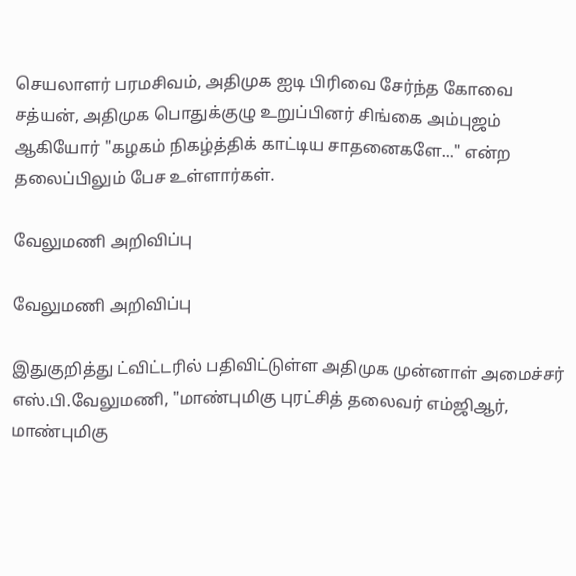செயலாளர் பரமசிவம், அதிமுக ஐடி பிரிவை சேர்ந்த கோவை சத்யன், அதிமுக பொதுக்குழு உறுப்பினர் சிங்கை அம்புஜம் ஆகியோர் "கழகம் நிகழ்த்திக் காட்டிய சாதனைகளே..." என்ற தலைப்பிலும் பேச உள்ளார்கள்.

வேலுமணி அறிவிப்பு

வேலுமணி அறிவிப்பு

இதுகுறித்து ட்விட்டரில் பதிவிட்டுள்ள அதிமுக முன்னாள் அமைச்சர் எஸ்.பி.வேலுமணி, "மாண்புமிகு புரட்சித் தலைவர் எம்ஜிஆர், மாண்புமிகு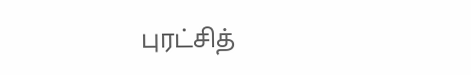புரட்சித்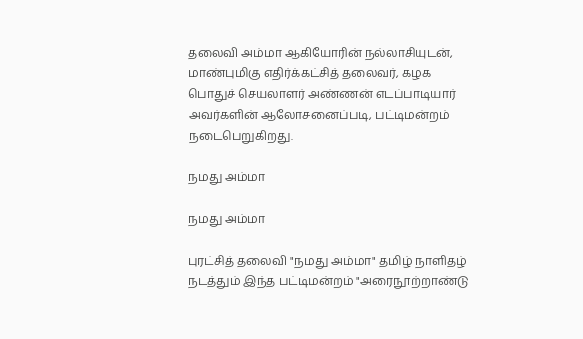தலைவி அம்மா ஆகியோரின் நல்லாசியுடன், மாண்புமிகு எதிர்க்கட்சித் தலைவர், கழக பொதுச் செயலாளர் அண்ணன் எடப்பாடியார் அவர்களின் ஆலோசனைப்படி, பட்டிமன்றம் நடைபெறுகிறது.

நமது அம்மா

நமது அம்மா

புரட்சித் தலைவி "நமது அம்மா" தமிழ் நாளிதழ் நடத்தும் இந்த பட்டிமன்றம் "அரைநூற்றாண்டு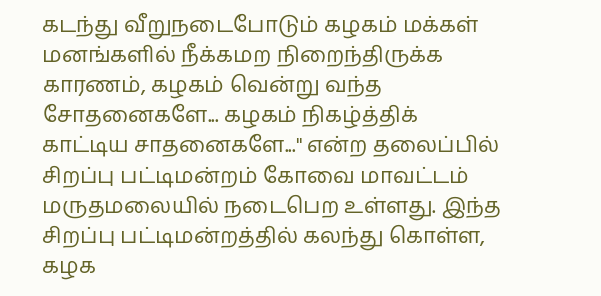கடந்து வீறுநடைபோடும் கழகம் மக்கள் மனங்களில் நீக்கமற நிறைந்திருக்க காரணம், கழகம் வென்று வந்த சோதனைகளே... கழகம் நிகழ்த்திக் காட்டிய சாதனைகளே..." என்ற தலைப்பில் சிறப்பு பட்டிமன்றம் கோவை மாவட்டம் மருதமலையில் நடைபெற உள்ளது. இந்த சிறப்பு பட்டிமன்றத்தில் கலந்து கொள்ள, கழக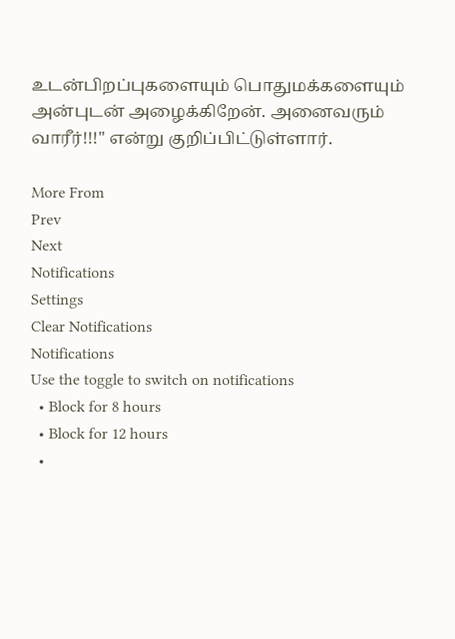உடன்பிறப்புகளையும் பொதுமக்களையும் அன்புடன் அழைக்கிறேன். அனைவரும் வாரீர்!!!" என்று குறிப்பிட்டுள்ளார்.

More From
Prev
Next
Notifications
Settings
Clear Notifications
Notifications
Use the toggle to switch on notifications
  • Block for 8 hours
  • Block for 12 hours
  •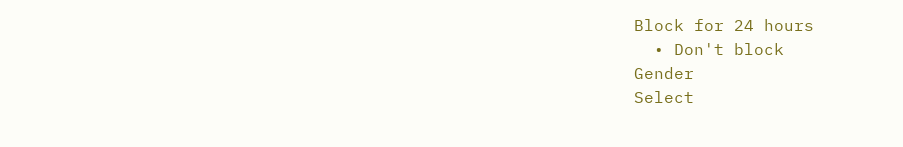Block for 24 hours
  • Don't block
Gender
Select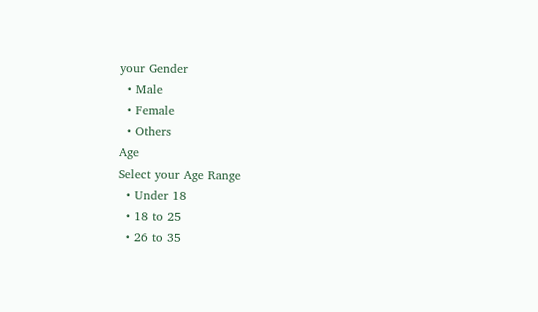your Gender
  • Male
  • Female
  • Others
Age
Select your Age Range
  • Under 18
  • 18 to 25
  • 26 to 35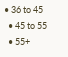• 36 to 45
  • 45 to 55
  • 55+